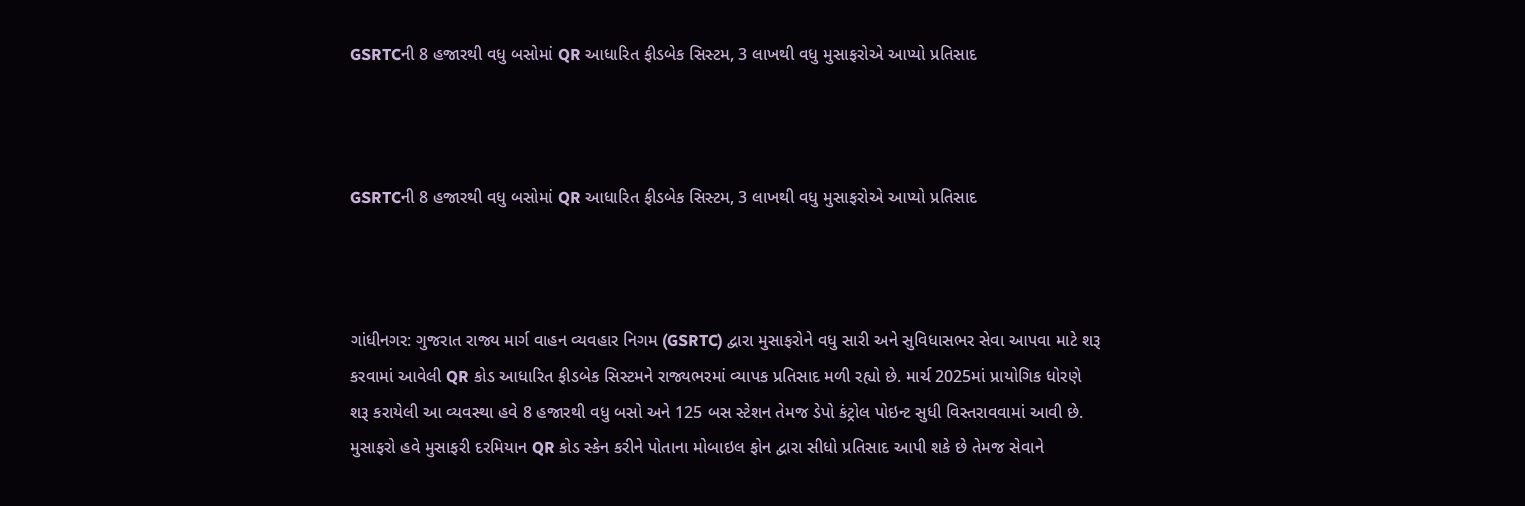GSRTCની 8 હજારથી વધુ બસોમાં QR આધારિત ફીડબેક સિસ્ટમ, 3 લાખથી વધુ મુસાફરોએ આપ્યો પ્રતિસાદ



GSRTCની 8 હજારથી વધુ બસોમાં QR આધારિત ફીડબેક સિસ્ટમ, 3 લાખથી વધુ મુસાફરોએ આપ્યો પ્રતિસાદ



ગાંધીનગર: ગુજરાત રાજ્ય માર્ગ વાહન વ્યવહાર નિગમ (GSRTC) દ્વારા મુસાફરોને વધુ સારી અને સુવિધાસભર સેવા આપવા માટે શરૂ કરવામાં આવેલી QR કોડ આધારિત ફીડબેક સિસ્ટમને રાજ્યભરમાં વ્યાપક પ્રતિસાદ મળી રહ્યો છે. માર્ચ 2025માં પ્રાયોગિક ધોરણે શરૂ કરાયેલી આ વ્યવસ્થા હવે 8 હજારથી વધુ બસો અને 125 બસ સ્ટેશન તેમજ ડેપો કંટ્રોલ પોઇન્ટ સુધી વિસ્તરાવવામાં આવી છે.
મુસાફરો હવે મુસાફરી દરમિયાન QR કોડ સ્કેન કરીને પોતાના મોબાઇલ ફોન દ્વારા સીધો પ્રતિસાદ આપી શકે છે તેમજ સેવાને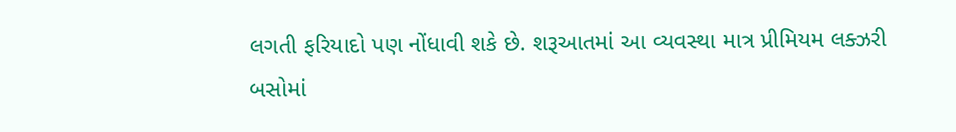લગતી ફરિયાદો પણ નોંધાવી શકે છે. શરૂઆતમાં આ વ્યવસ્થા માત્ર પ્રીમિયમ લક્ઝરી બસોમાં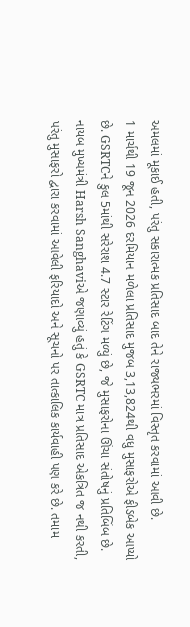અમલમાં મૂકાઈ હતી, પરંતુ સકારાત્મક પ્રતિસાદ બાદ તેને રાજ્યભરમાં વિસ્તૃત કરવામાં આવી છે.
1 માર્ચથી 19 જૂન 2026 દરમિયાન મળેલા પ્રતિસાદ મુજબ 3,13,824થી વધુ મુસાફરોએ ફીડબેક આપ્યો છે. GSRTCને કુલ 5માંથી સરેરાશ 4.7 સ્ટાર રેટિંગ મળ્યું છે, જે મુસાફરોના ઊંચા સંતોષનું પ્રતિબિંબ છે.
નાયબ મુખ્યમંત્રી Harsh Sanghaviએ જણાવ્યું હતું કે GSRTC માત્ર પ્રતિસાદ એકત્રિત જ નથી કરતી, પરંતુ મુસાફરો દ્વારા કરવામાં આવેલી ફરિયાદો અને સૂચનો પર તાત્કાલિક કાર્યવાહી પણ કરે છે. તમામ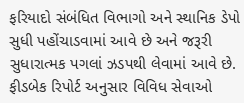ફરિયાદો સંબંધિત વિભાગો અને સ્થાનિક ડેપો સુધી પહોંચાડવામાં આવે છે અને જરૂરી સુધારાત્મક પગલાં ઝડપથી લેવામાં આવે છે.
ફીડબેક રિપોર્ટ અનુસાર વિવિધ સેવાઓ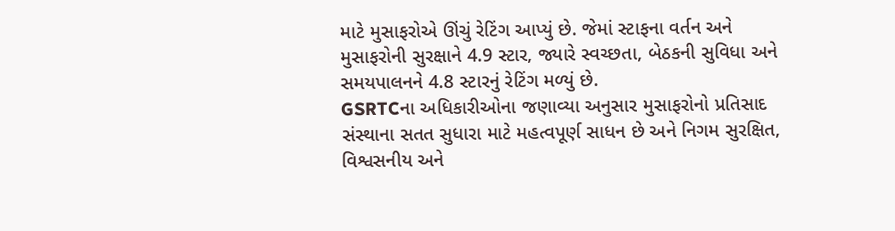માટે મુસાફરોએ ઊંચું રેટિંગ આપ્યું છે. જેમાં સ્ટાફના વર્તન અને મુસાફરોની સુરક્ષાને 4.9 સ્ટાર, જ્યારે સ્વચ્છતા, બેઠકની સુવિધા અને સમયપાલનને 4.8 સ્ટારનું રેટિંગ મળ્યું છે.
GSRTCના અધિકારીઓના જણાવ્યા અનુસાર મુસાફરોનો પ્રતિસાદ સંસ્થાના સતત સુધારા માટે મહત્વપૂર્ણ સાધન છે અને નિગમ સુરક્ષિત, વિશ્વસનીય અને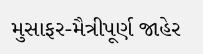મુસાફર-મૈત્રીપૂર્ણ જાહેર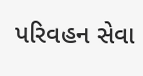પરિવહન સેવા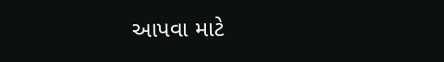આપવા માટે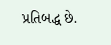પ્રતિબદ્ધ છે.